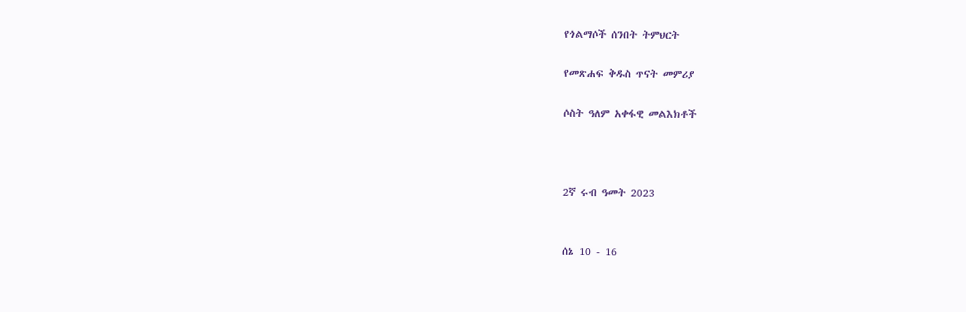የጎልማሶች ሰንበት ትምህርት

የመጽሐፍ ቅዱስ ጥናት መምሪያ

ሶስት ዓለም አቀፋዊ መልእክቶች



2ኛ ሩብ ዓመት 2023


ሰኔ 10 - 16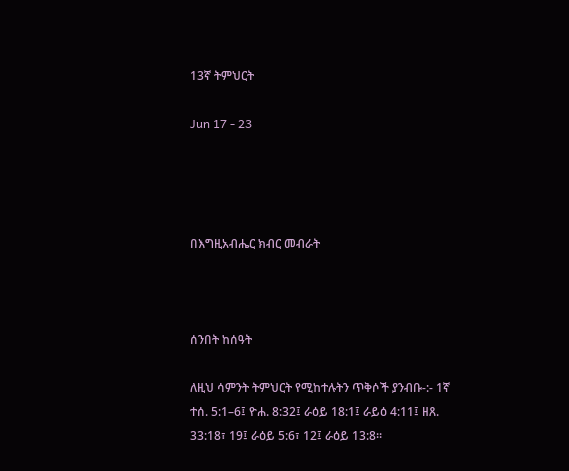13ኛ ትምህርት

Jun 17 - 23




በእግዚአብሔር ክብር መብራት



ሰንበት ከሰዓት

ለዚህ ሳምንት ትምህርት የሚከተሉትን ጥቅሶች ያንብቡ-:- 1ኛ ተሰ. 5:1–6፤ ዮሐ. 8:32፤ ራዕይ 18:1፤ ራይዕ 4:11፤ ዘጸ. 33:18፣ 19፤ ራዕይ 5:6፣ 12፤ ራዕይ 13:8።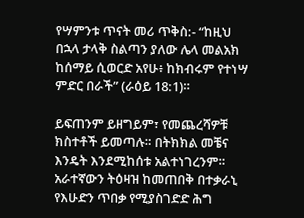የሣምንቱ ጥናት መሪ ጥቅስ:- “ከዚህ በኋላ ታላቅ ስልጣን ያለው ሌላ መልአክ ከሰማይ ሲወርድ አየሁ፥ ከክብሩም የተነሣ ምድር በራች” (ራዕይ 18:1)።

ይፍጠንም ይዘግይም፣ የመጨረሻዎቹ ክስተቶች ይመጣሉ። በትክክል መቼና እንዴት እንደሚከሰቱ አልተነገረንም። አራተኛውን ትዕዛዝ ከመጠበቅ በተቃራኒ የእሁድን ጥበቃ የሚያስገድድ ሕግ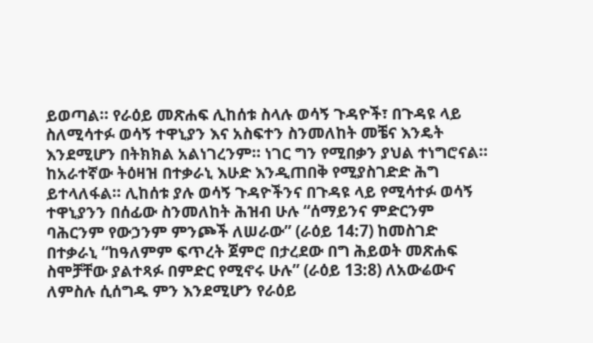ይወጣል። የራዕይ መጽሐፍ ሊከሰቱ ስላሉ ወሳኝ ጉዳዮች፣ በጉዳዩ ላይ ስለሚሳተፉ ወሳኝ ተዋኒያን እና አስፍተን ስንመለከት መቼና እንዴት እንደሚሆን በትክክል አልነገረንም። ነገር ግን የሚበቃን ያህል ተነግሮናል። ከአራተኛው ትዕዛዝ በተቃራኒ እሁድ እንዲጠበቅ የሚያስገድድ ሕግ ይተላለፋል። ሊከሰቱ ያሉ ወሳኝ ጉዳዮችንና በጉዳዩ ላይ የሚሳተፉ ወሳኝ ተዋኒያንን በሰፊው ስንመለከት ሕዝብ ሁሉ “ሰማይንና ምድርንም ባሕርንም የውኃንም ምንጮች ለሠራው” (ራዕይ 14:7) ከመስገድ በተቃራኒ “ከዓለምም ፍጥረት ጀምሮ በታረደው በግ ሕይወት መጽሐፍ ስሞቻቸው ያልተጻፉ በምድር የሚኖሩ ሁሉ” (ራዕይ 13:8) ለአውሬውና ለምስሉ ሲሰግዱ ምን እንደሚሆን የራዕይ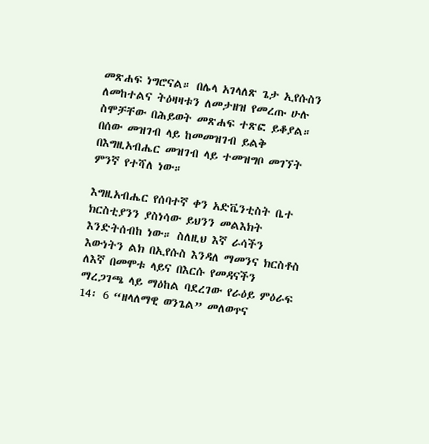መጽሐፍ ነግሮናል። በሌላ አገላለጽ ጌታ ኢየሱስን ለመከተልና ትዕዛዛቱን ለመታዘዝ የመረጡ ሁሉ ስሞቻቸው በሕይወት መጽሐፍ ተጽፎ ይቆያል። በሰው መዝገብ ላይ ከመመዝገብ ይልቅ በእግዚአብሔር መዝገብ ላይ ተመዝግቦ መገኘት ምንኛ የተሻለ ነው።

እግዚአብሔር የሰባተኛ ቀን አድቬንቲስት ቤተ ክርስቲያንን ያስነሳው ይህንን መልእክት እንድትሰብከ ነው። ስለዚህ እኛ ራሳችን እውነትን ልክ በኢየሱስ እንዳለ ማመንና ክርስቶስ ለእኛ በመሞቱ ላይና በእርሱ የመዳናችን ማረጋገጫ ላይ ማዕከል ባደረገው የራዕይ ምዕራፍ 14፡ 6 “ዘላለማዊ ወንጌል” መለወጥና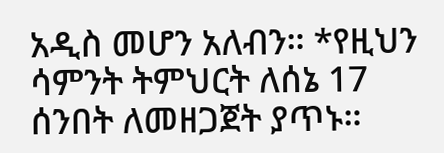አዲስ መሆን አለብን። *የዚህን ሳምንት ትምህርት ለሰኔ 17 ሰንበት ለመዘጋጀት ያጥኑ።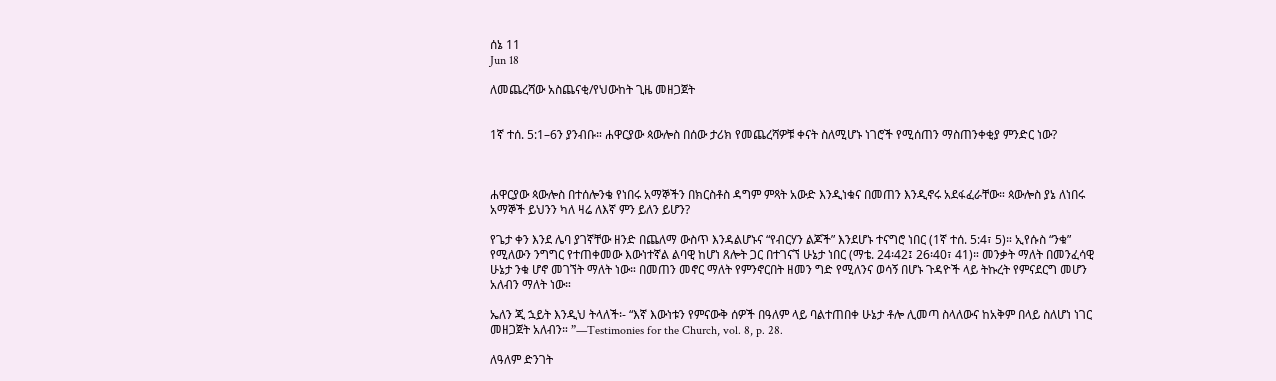ሰኔ 11
Jun 18

ለመጨረሻው አስጨናቂ/የህውከት ጊዜ መዘጋጀት


1ኛ ተሰ. 5:1–6ን ያንብቡ። ሐዋርያው ጳውሎስ በሰው ታሪክ የመጨረሻዎቹ ቀናት ስለሚሆኑ ነገሮች የሚሰጠን ማስጠንቀቂያ ምንድር ነው?



ሐዋርያው ጳውሎስ በተሰሎንቄ የነበሩ አማኞችን በክርስቶስ ዳግም ምጻት አውድ እንዲነቁና በመጠን እንዲኖሩ አደፋፈራቸው። ጳውሎስ ያኔ ለነበሩ አማኞች ይህንን ካለ ዛሬ ለእኛ ምን ይለን ይሆን?

የጌታ ቀን እንደ ሌባ ያገኛቸው ዘንድ በጨለማ ውስጥ እንዳልሆኑና “የብርሃን ልጆች” እንደሆኑ ተናግሮ ነበር (1ኛ ተሰ. 5:4፣ 5)። ኢየሱስ “ንቁ” የሚለውን ንግግር የተጠቀመው እውነተኛል ልባዊ ከሆነ ጸሎት ጋር በተገናኘ ሁኔታ ነበር (ማቴ. 24፡42፤ 26፡40፣ 41)። መንቃት ማለት በመንፈሳዊ ሁኔታ ንቁ ሆኖ መገኘት ማለት ነው። በመጠን መኖር ማለት የምንኖርበት ዘመን ግድ የሚለንና ወሳኝ በሆኑ ጉዳዮች ላይ ትኩረት የምናደርግ መሆን አለብን ማለት ነው።

ኤለን ጂ ኋይት እንዲህ ትላለች፡- “እኛ እውነቱን የምናውቅ ሰዎች በዓለም ላይ ባልተጠበቀ ሁኔታ ቶሎ ሊመጣ ስላለውና ከአቅም በላይ ስለሆነ ነገር መዘጋጀት አለብን። ”—Testimonies for the Church, vol. 8, p. 28.

ለዓለም ድንገት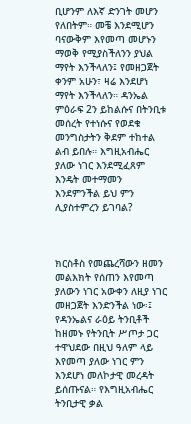ቢሆንም ለእኛ ድንገት መሆን የለበትም። መቼ እንደሚሆን ባናውቅም እየመጣ መሆኑን ማወቅ የሚያስችለንን ያህል ማየት እንችላለን፤ የመዘጋጀት ቀንም አሁን፣ ዛሬ እንደሆነ ማየት እንችላለን። ዳንኤል ምዕራፍ 2ን ይከልሱና በትንቢቱ መሰረት የተነሱና የወደቁ መንግስታትን ቅደም ተከተል ልብ ይበሉ። እግዚአብሔር ያለው ነገር እንደሚፈጸም እንዴት መተማመን እንደምንችል ይህ ምን ሊያስተምረን ይገባል?



ክርስቶስ የመጨረሻውን ዘመን መልእክት የሰጠን እየመጣ ያለውን ነገር አውቀን ለዚያ ነገር መዘጋጀት እንድንችል ነው፡፤ የዳንኤልና ራዕይ ትንቢቶች ከዘመኑ የትንቢት ሥጦታ ጋር ተዋህደው በዚህ ዓለም ላይ እየመጣ ያለው ነገር ምን እንደሆነ መለኮታዊ መረዳት ይሰጡናል። የእግዚአብሔር ትንቢታዊ ቃል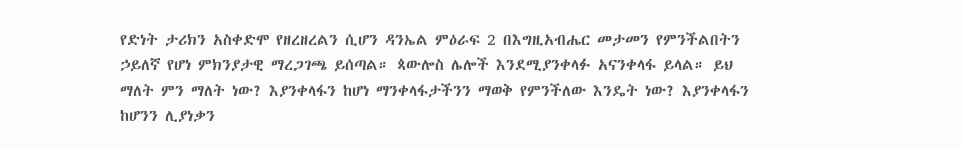የድነት ታሪክን አስቀድሞ የዘረዘረልን ሲሆን ዳንኤል ምዕራፍ 2 በእግዚአብሔር መታመን የምንችልበትን ኃይለኛ የሆነ ምክንያታዊ ማረጋገጫ ይሰጣል። ጳውሎስ ሌሎች እንደሚያንቀላፉ አናንቀላፋ ይላል። ይህ ማለት ምን ማለት ነው? እያንቀላፋን ከሆነ ማንቀላፋታችንን ማወቅ የምንችለው እንዴት ነው? እያንቀላፋን ከሆንን ሊያነቃን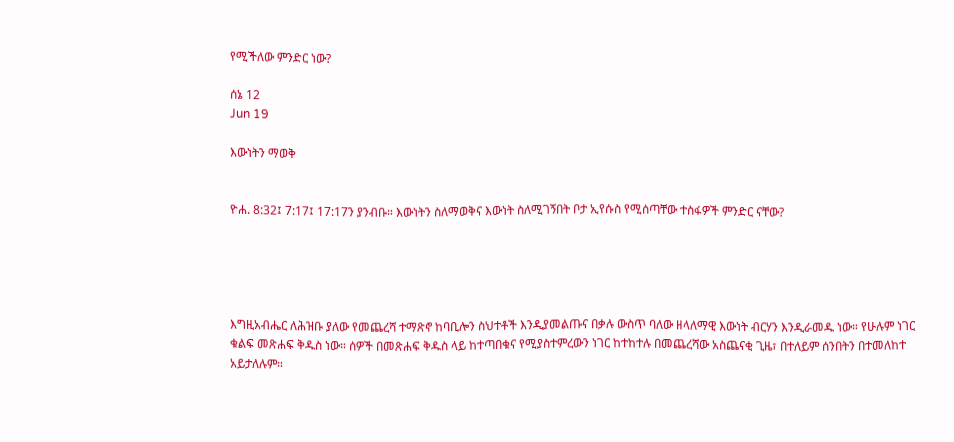የሚችለው ምንድር ነው?

ሰኔ 12
Jun 19

እውነትን ማወቅ


ዮሐ. 8:32፤ 7:17፤ 17:17ን ያንብቡ። እውነትን ስለማወቅና እውነት ስለሚገኝበት ቦታ ኢየሱስ የሚሰጣቸው ተስፋዎች ምንድር ናቸው?





እግዚአብሔር ለሕዝቡ ያለው የመጨረሻ ተማጽኖ ከባቢሎን ስህተቶች እንዲያመልጡና በቃሉ ውስጥ ባለው ዘላለማዊ እውነት ብርሃን እንዲራመዱ ነው። የሁሉም ነገር ቁልፍ መጽሐፍ ቅዱስ ነው። ሰዎች በመጽሐፍ ቅዱስ ላይ ከተጣበቁና የሚያስተምረውን ነገር ከተከተሉ በመጨረሻው አስጨናቂ ጊዜ፣ በተለይም ሰንበትን በተመለከተ አይታለሉም።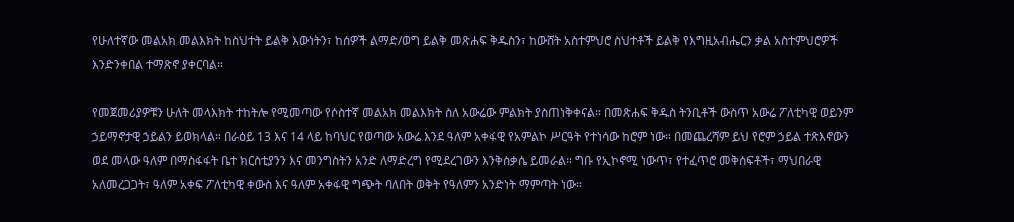የሁለተኛው መልአክ መልእክት ከስህተት ይልቅ እውነትን፣ ከሰዎች ልማድ/ወግ ይልቅ መጽሐፍ ቅዱስን፣ ከውሸት አስተምህሮ ስህተቶች ይልቅ የእግዚአብሔርን ቃል አስተምህሮዎች እንድንቀበል ተማጽኖ ያቀርባል።

የመጀመሪያዎቹን ሁለት መላእክት ተከትሎ የሚመጣው የሶስተኛ መልአክ መልእክት ስለ አውሬው ምልክት ያስጠነቅቀናል። በመጽሐፍ ቅዱስ ትንቢቶች ውስጥ አውሬ ፖለቲካዊ ወይንም ኃይማኖታዊ ኃይልን ይወክላል። በራዕይ 13 እና 14 ላይ ከባህር የወጣው አውሬ እንደ ዓለም አቀፋዊ የአምልኮ ሥርዓት የተነሳው ከሮም ነው። በመጨረሻም ይህ የሮም ኃይል ተጽእኖውን ወደ መላው ዓለም በማስፋፋት ቤተ ክርስቲያንን እና መንግስትን አንድ ለማድረግ የሚደረገውን እንቅስቃሴ ይመራል። ግቡ የኢኮኖሚ ነውጥ፣ የተፈጥሮ መቅሰፍቶች፣ ማህበራዊ አለመረጋጋት፣ ዓለም አቀፍ ፖለቲካዊ ቀውስ እና ዓለም አቀፋዊ ግጭት ባለበት ወቅት የዓለምን አንድነት ማምጣት ነው።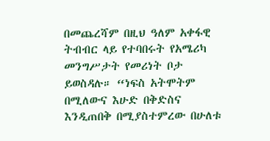በመጨረሻም በዚህ ዓለም አቀፋዊ ትብብር ላይ የተባበሩት የአሜሪካ መንግሥታት የመሪነት ቦታ ይወስዳሉ። “ነፍስ አትሞትም በሚለውና እሁድ በቅድስና እንዲጠበቅ በሚያስተምረው በሁለቱ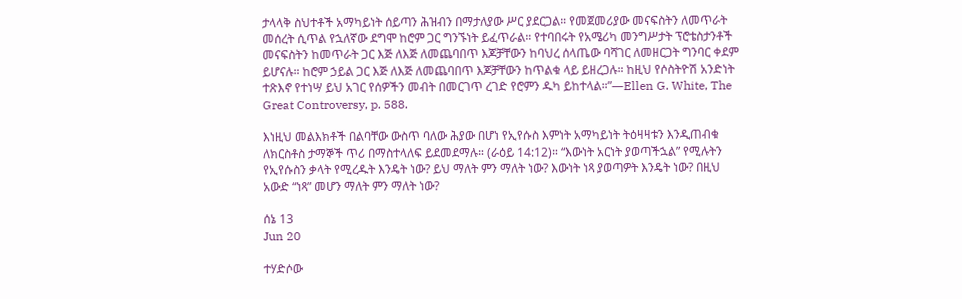ታላላቅ ስህተቶች አማካይነት ሰይጣን ሕዝብን በማታለያው ሥር ያደርጋል። የመጀመሪያው መናፍስትን ለመጥራት መሰረት ሲጥል የኋለኛው ደግሞ ከሮም ጋር ግንኙነት ይፈጥራል። የተባበሩት የአሜሪካ መንግሥታት ፕሮቴስታንቶች መናፍስትን ከመጥራት ጋር እጅ ለእጅ ለመጨባበጥ እጆቻቸውን ከባህረ ሰላጤው ባሻገር ለመዘርጋት ግንባር ቀደም ይሆናሉ። ከሮም ኃይል ጋር እጅ ለእጅ ለመጨባበጥ እጆቻቸውን ከጥልቁ ላይ ይዘረጋሉ። ከዚህ የሶስትዮሽ አንድነት ተጽእኖ የተነሣ ይህ አገር የሰዎችን መብት በመርገጥ ረገድ የሮምን ዱካ ይከተላል።”—Ellen G. White, The Great Controversy, p. 588.

እነዚህ መልእክቶች በልባቸው ውስጥ ባለው ሕያው በሆነ የኢየሱስ እምነት አማካይነት ትዕዛዛቱን እንዲጠብቁ ለክርስቶስ ታማኞች ጥሪ በማስተላለፍ ይደመደማሉ። (ራዕይ 14:12)። “እውነት አርነት ያወጣችኋል” የሚሉትን የኢየሱስን ቃላት የሚረዱት እንዴት ነው? ይህ ማለት ምን ማለት ነው? እውነት ነጻ ያወጣዎት እንዴት ነው? በዚህ አውድ “ነጻ” መሆን ማለት ምን ማለት ነው?

ሰኔ 13
Jun 20

ተሃድሶው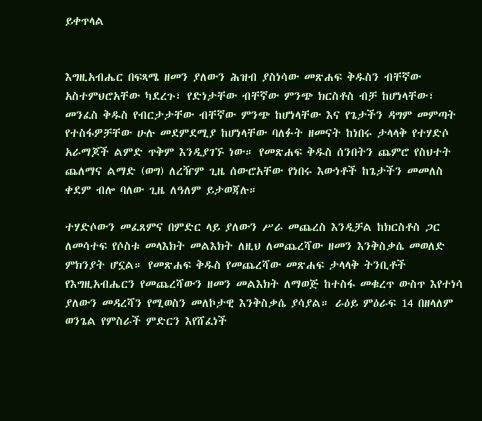ይቀጥላል


እግዚአብሔር በፍጻሜ ዘመን ያለውን ሕዝብ ያስነሳው መጽሐፍ ቅዱስን ብቸኛው አስተምህሮአቸው ካደረጉ፣ የድነታቸው ብቸኛው ምንጭ ክርስቶስ ብቻ ከሆነላቸው፣ መንፈስ ቅዱስ የብርታታቸው ብቸኛው ምንጭ ከሆነላቸው እና የጌታችን ዳግም መምጣት የተስፋዎቻቸው ሁሉ መደምደሚያ ከሆነላቸው ባለፉት ዘመናት ከነበሩ ታላላቅ የተሃድሶ አራማጆች ልምድ ጥቅም እንዲያገኙ ነው። የመጽሐፍ ቅዱስ ሰንበትን ጨምሮ የስህተት ጨለማና ልማድ (ወግ) ለረዥም ጊዜ ሰውሮአቸው የነበሩ እውነቶች ከጌታችን መመለስ ቀደም ብሎ ባለው ጊዜ ለዓለም ይታወጃሉ።

ተሃድሶውን መፈጸምና በምድር ላይ ያለውን ሥራ መጨረስ እንዲቻል ከክርስቶስ ጋር ለመሳተፍ የሶስቱ መላእክት መልእክት ለዚህ ለመጨረሻው ዘመን እንቅስቃሴ መወለድ ምክንያት ሆኗል። የመጽሐፍ ቅዱስ የመጨረሻው መጽሐፍ ታላላቅ ትንቢቶች የእግዚአብሔርን የመጨረሻውን ዘመን መልእክት ለማወጅ ከተስፋ መቁረጥ ውስጥ እየተነሳ ያለውን መዳረሻን የሚወስን መለኮታዊ እንቅስቃሴ ያሳያል። ራዕይ ምዕራፍ 14 በዘላለም ወንጌል የምስራች ምድርን እየሸፈነች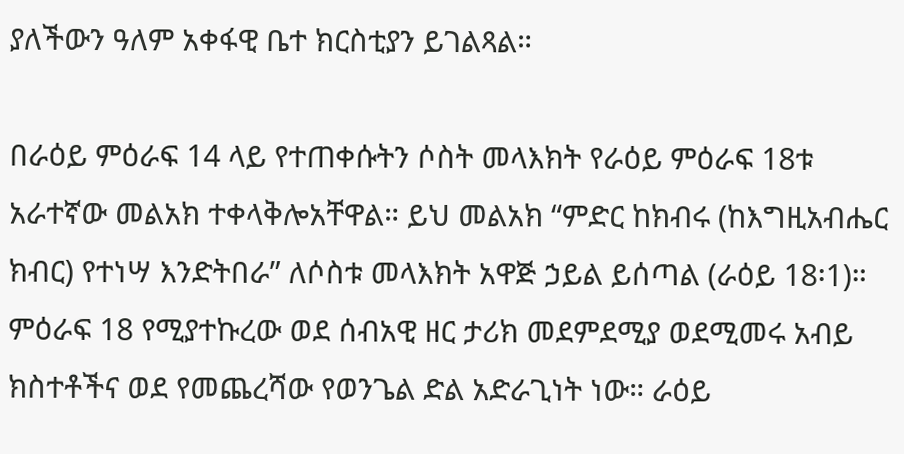ያለችውን ዓለም አቀፋዊ ቤተ ክርስቲያን ይገልጻል።

በራዕይ ምዕራፍ 14 ላይ የተጠቀሱትን ሶስት መላእክት የራዕይ ምዕራፍ 18ቱ አራተኛው መልአክ ተቀላቅሎአቸዋል። ይህ መልአክ “ምድር ከክብሩ (ከእግዚአብሔር ክብር) የተነሣ እንድትበራ” ለሶስቱ መላእክት አዋጅ ኃይል ይሰጣል (ራዕይ 18፡1)። ምዕራፍ 18 የሚያተኩረው ወደ ሰብአዊ ዘር ታሪክ መደምደሚያ ወደሚመሩ አብይ ክስተቶችና ወደ የመጨረሻው የወንጌል ድል አድራጊነት ነው። ራዕይ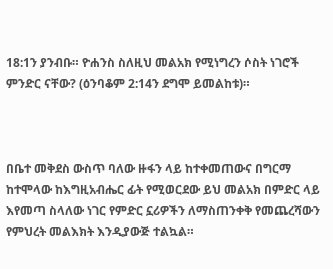18:1ን ያንብቡ። ዮሐንስ ስለዚህ መልአክ የሚነግረን ሶስት ነገሮች ምንድር ናቸው? (ዕንባቆም 2:14ን ደግሞ ይመልከቱ)።



በቤተ መቅደስ ውስጥ ባለው ዙፋን ላይ ከተቀመጠውና በግርማ ከተሞላው ከእግዚአብሔር ፊት የሚወርደው ይህ መልአክ በምድር ላይ እየመጣ ስላለው ነገር የምድር ኗሪዎችን ለማስጠንቀቅ የመጨረሻውን የምህረት መልእክት እንዲያውጅ ተልኳል።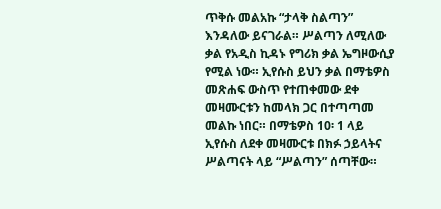ጥቅሱ መልአኩ “ታላቅ ስልጣን” እንዳለው ይናገራል። ሥልጣን ለሚለው ቃል የአዲስ ኪዳኑ የግሪክ ቃል ኤግዞውሲያ የሚል ነው። ኢየሱስ ይህን ቃል በማቴዎስ መጽሐፍ ውስጥ የተጠቀመው ደቀ መዛሙርቱን ከመላክ ጋር በተጣጣመ መልኩ ነበር። በማቴዎስ 10፡ 1 ላይ ኢየሱስ ለደቀ መዛሙርቱ በክፉ ኃይላትና ሥልጣናት ላይ “ሥልጣን” ሰጣቸው።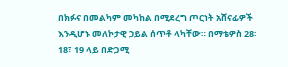በክፉና በመልካም መካከል በሚደረግ ጦርነት አሸናፊዎች እንዲሆኑ መለኮታዊ ኃይል ሰጥቶ ላካቸው። በማቴዎስ 28፡ 18፣ 19 ላይ በድጋሚ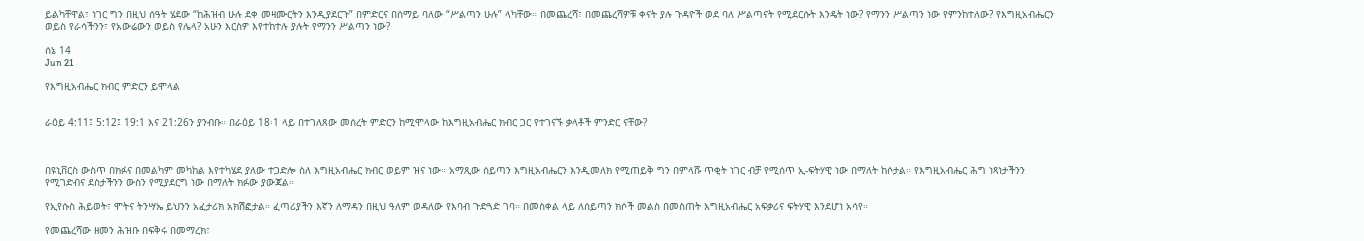ይልካቸዋል፣ ነገር ግን በዚህ ሰዓት ሄደው “ከሕዝብ ሁሉ ደቀ መዛሙርትን እንዲያደርጉ” በምድርና በሰማይ ባለው “ሥልጣን ሁሉ” ላካቸው። በመጨረሻ፣ በመጨረሻዎቹ ቀናት ያሉ ጉዳዮች ወደ ባለ ሥልጣናት የሚደርሱት እንዴት ነው? የማንን ሥልጣን ነው የምንከተለው? የእግዚአብሔርን ወይስ የራሳችንን፣ የአውሬውን ወይስ የሌላ? አሁን እርስዎ እየተከተሉ ያሉት የማንን ሥልጣን ነው?

ሰኔ 14
Jun 21

የእግዚአብሔር ክብር ምድርን ይሞላል


ራዕይ 4:11፤ 5:12፤ 19:1 እና 21:26ን ያንብቡ። በራዕይ 18፡1 ላይ በተገለጸው መሰረት ምድርን ከሚሞላው ከእግዚአብሔር ክብር ጋር የተገናኙ ቃላቶች ምንድር ናቸው?



በዩኒቨርስ ውስጥ በክፉና በመልካም መካከል እየተካሄደ ያለው ተጋድሎ ስለ እግዚአብሔር ክብር ወይም ዝና ነው። አማጺው ሰይጣን እግዚአብሔርን እንዲመለክ የሚጠይቅ ግን በምላሹ ጥቂት ነገር ብቻ የሚሰጥ ኢ-ፍትሃዊ ነው በማለት ከሶታል። የእግዚአብሔር ሕግ ነጻነታችንን የሚገድብና ደስታችንን ውስን የሚያደርግ ነው በማለት ክፉው ያውጃል።

የኢየሱስ ሕይወት፣ ሞትና ትንሣኤ ይህንን አፈታሪክ አክሽፎታል። ፈጣሪያችን እኛን ለማዳን በዚህ ዓለም ወዳለው የእባብ ጉድጓድ ገባ። በመስቀል ላይ ለሰይጣን ክሶች መልስ በመስጠት እግዚአብሔር አፍቃሪና ፍትሃዊ እንደሆነ አሳየ።

የመጨረሻው ዘመን ሕዝቡ በፍቅሩ በመማረክ፣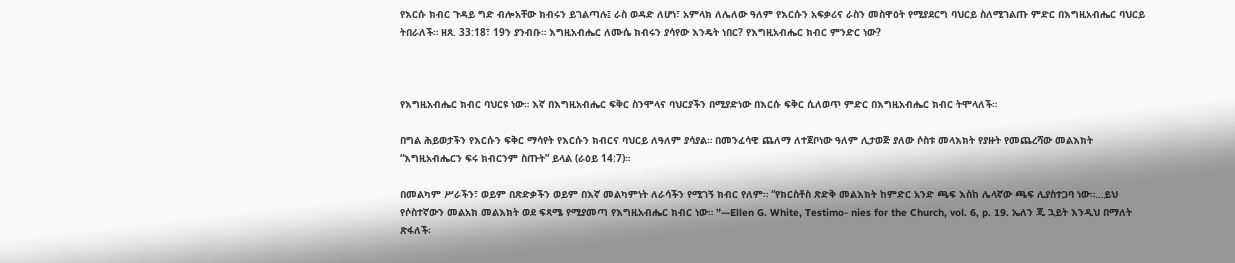የእርሱ ክብር ጉዳይ ግድ ብሎአቸው ክብሩን ይገልጣሉ፤ ራስ ወዳድ ለሆነ፣ አምላክ ለሌለው ዓለም የእርሱን አፍቃሪና ራስን መስዋዕት የሚያደርግ ባህርይ ስለሚገልጡ ምድር በእግዚአብሔር ባህርይ ትበራለች። ዘጸ. 33:18፣ 19ን ያንብቡ። እግዚአብሔር ለሙሴ ክብሩን ያሳየው እንዴት ነበር? የእግዚአብሔር ክብር ምንድር ነው?



የእግዚአብሔር ክብር ባህርዩ ነው። እኛ በእግዚአብሔር ፍቅር ስንሞላና ባህርያችን በሚያድነው በእርሱ ፍቅር ሲለወጥ ምድር በእግዚአብሔር ክብር ትሞላለች።

በግል ሕይወታችን የእርሱን ፍቅር ማሳየት የእርሱን ክብርና ባህርይ ለዓለም ያሳያል። በመንፈሳዊ ጨለማ ለተጀቦነው ዓለም ሊታወጅ ያለው ሶስቱ መላእክት የያዙት የመጨረሻው መልእክት “እግዚአብሔርን ፍሩ ክብርንም ስጡት” ይላል (ራዕይ 14:7)።

በመልካም ሥራችን፣ ወይም በጽድቃችን ወይም በእኛ መልካምነት ለራሳችን የሚገኝ ክብር የለም። “የክርስቶስ ጽድቅ መልእክት ከምድር አንድ ጫፍ እስከ ሌላኛው ጫፍ ሊያስተጋባ ነው።…ይህ የሶስተኛውን መልአክ መልእክት ወደ ፍጻሜ የሚያመጣ የእግዚአብሔር ክብር ነው። ”—Ellen G. White, Testimo- nies for the Church, vol. 6, p. 19. ኤለን ጂ ኋይት እንዲህ በማለት ጽፋለች፡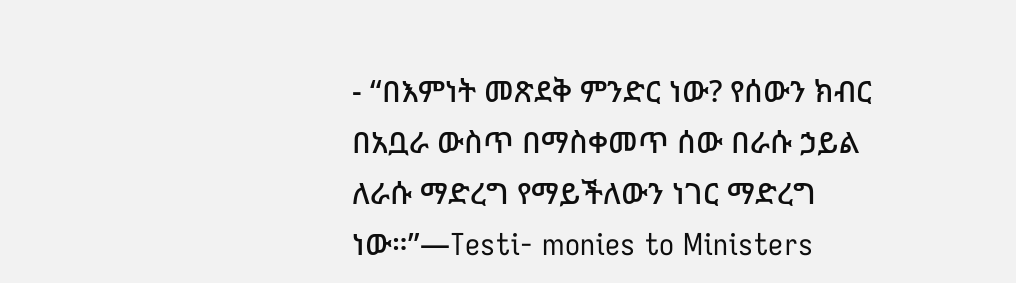- “በእምነት መጽደቅ ምንድር ነው? የሰውን ክብር በአቧራ ውስጥ በማስቀመጥ ሰው በራሱ ኃይል ለራሱ ማድረግ የማይችለውን ነገር ማድረግ ነው።”—Testi- monies to Ministers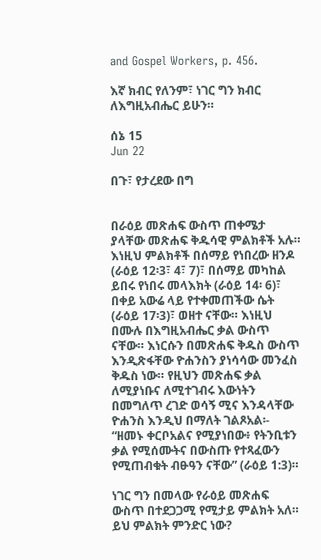and Gospel Workers, p. 456.

እኛ ክብር የለንም፣ ነገር ግን ክብር ለእግዚአብሔር ይሁን።

ሰኔ 15
Jun 22

በጉ፣ የታረደው በግ


በራዕይ መጽሐፍ ውስጥ ጠቀሜታ ያላቸው መጽሐፍ ቅዱሳዊ ምልክቶች አሉ። እነዚህ ምልክቶች በሰማይ የነበረው ዘንዶ (ራዕይ 12፡3፣ 4፣ 7)፣ በሰማይ መካከል ይበሩ የነበሩ መላእክት (ራዕይ 14፡ 6)፣ በቀይ አውሬ ላይ የተቀመጠችው ሴት (ራዕይ 17፡3)፣ ወዘተ ናቸው። እነዚህ በሙሉ በእግዚአብሔር ቃል ውስጥ ናቸው። እነርሱን በመጽሐፍ ቅዱስ ውስጥ እንዲጽፋቸው ዮሐንስን ያነሳሳው መንፈስ ቅዱስ ነው። የዚህን መጽሐፍ ቃል ለሚያነቡና ለሚተገብሩ እውነትን በመግለጥ ረገድ ወሳኝ ሚና እንዳላቸው ዮሐንስ እንዲህ በማለት ገልጾአል፡- “ዘመኑ ቀርቦአልና የሚያነበው፥ የትንቢቱን ቃል የሚሰሙትና በውስጡ የተጻፈውን የሚጠብቁት ብፁዓን ናቸው” (ራዕይ 1:3)።

ነገር ግን በመላው የራዕይ መጽሐፍ ውስጥ በተደጋጋሚ የሚታይ ምልክት አለ። ይህ ምልክት ምንድር ነው?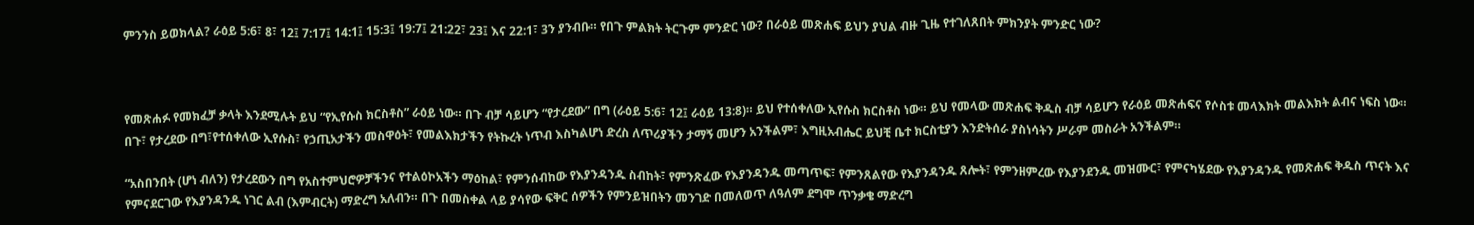ምንንስ ይወክላል? ራዕይ 5:6፣ 8፣ 12፤ 7:17፤ 14:1፤ 15:3፤ 19:7፤ 21:22፣ 23፤ እና 22:1፣ 3ን ያንብቡ። የበጉ ምልክት ትርጉም ምንድር ነው? በራዕይ መጽሐፍ ይህን ያህል ብዙ ጊዜ የተገለጸበት ምክንያት ምንድር ነው?



የመጽሐፉ የመክፈቻ ቃላት እንደሚሉት ይህ “የኢየሱስ ክርስቶስ” ራዕይ ነው። በጉ ብቻ ሳይሆን “የታረደው” በግ (ራዕይ 5:6፣ 12፤ ራዕይ 13:8)። ይህ የተሰቀለው ኢየሱስ ክርስቶስ ነው። ይህ የመላው መጽሐፍ ቅዱስ ብቻ ሳይሆን የራዕይ መጽሐፍና የሶስቱ መላእክት መልእክት ልብና ነፍስ ነው። በጉ፣ የታረደው በግ፣የተሰቀለው ኢየሱስ፣ የኃጢአታችን መስዋዕት፣ የመልእክታችን የትኩረት ነጥብ እስካልሆነ ድረስ ለጥሪያችን ታማኝ መሆን አንችልም፣ እግዚአብሔር ይህቺ ቤተ ክርስቲያን እንድትሰራ ያስነሳትን ሥራም መስራት አንችልም።

“አስበንበት (ሆነ ብለን) የታረደውን በግ የአስተምህሮዎቻችንና የተልዕኮአችን ማዕከል፣ የምንሰብከው የእያንዳንዱ ስብከት፣ የምንጽፈው የእያንዳንዱ መጣጥፍ፣ የምንጸልየው የእያንዳንዱ ጸሎት፣ የምንዘምረው የእያንደንዱ መዝሙር፣ የምናካሄደው የእያንዳንዱ የመጽሐፍ ቅዱስ ጥናት እና የምናደርገው የእያንዳንዱ ነገር ልብ (እምብርት) ማድረግ አለብን። በጉ በመስቀል ላይ ያሳየው ፍቅር ሰዎችን የምንይዝበትን መንገድ በመለወጥ ለዓለም ደግሞ ጥንቃቄ ማድረግ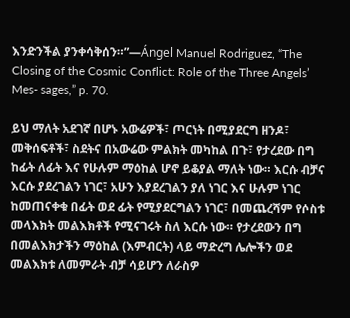እንድንችል ያንቀሳቅሰን።”—Ángel Manuel Rodriguez, “The Closing of the Cosmic Conflict: Role of the Three Angels’ Mes- sages,” p. 70.

ይህ ማለት አደገኛ በሆኑ አውሬዎች፣ ጦርነት በሚያደርግ ዘንዶ፣ መቅሰፍቶች፣ ስደትና በአውሬው ምልክት መካከል በጉ፣ የታረደው በግ ከፊት ለፊት እና የሁሉም ማዕከል ሆኖ ይቆያል ማለት ነው። እርሱ ብቻና እርሱ ያደረገልን ነገር፣ አሁን እያደረገልን ያለ ነገር እና ሁሉም ነገር ከመጠናቀቁ በፊት ወደ ፊት የሚያደርግልን ነገር፣ በመጨረሻም የሶስቱ መላእክት መልእክቶች የሚናገሩት ስለ እርሱ ነው። የታረደውን በግ በመልእክታችን ማዕከል (እምብርት) ላይ ማድረግ ሌሎችን ወደ መልእክቱ ለመምራት ብቻ ሳይሆን ለራስዎ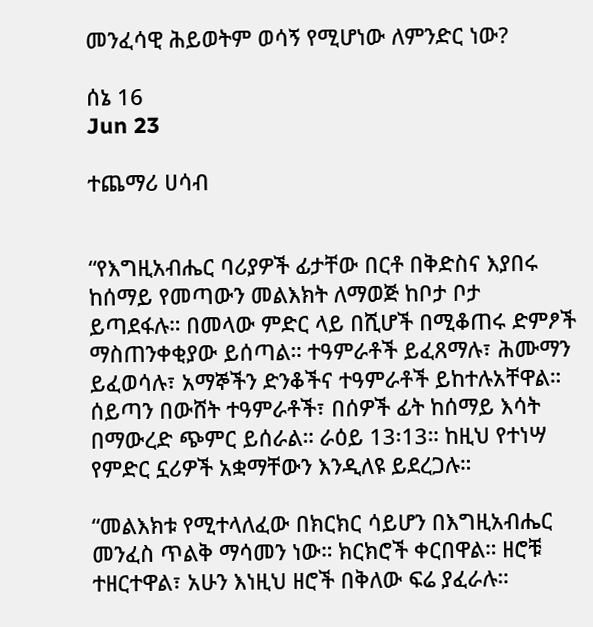መንፈሳዊ ሕይወትም ወሳኝ የሚሆነው ለምንድር ነው?

ሰኔ 16
Jun 23

ተጨማሪ ሀሳብ


“የእግዚአብሔር ባሪያዎች ፊታቸው በርቶ በቅድስና እያበሩ ከሰማይ የመጣውን መልእክት ለማወጅ ከቦታ ቦታ ይጣደፋሉ። በመላው ምድር ላይ በሺሆች በሚቆጠሩ ድምፆች ማስጠንቀቂያው ይሰጣል። ተዓምራቶች ይፈጸማሉ፣ ሕሙማን ይፈወሳሉ፣ አማኞችን ድንቆችና ተዓምራቶች ይከተሉአቸዋል። ሰይጣን በውሸት ተዓምራቶች፣ በሰዎች ፊት ከሰማይ እሳት በማውረድ ጭምር ይሰራል። ራዕይ 13፡13። ከዚህ የተነሣ የምድር ኗሪዎች አቋማቸውን እንዲለዩ ይደረጋሉ።

“መልእክቱ የሚተላለፈው በክርክር ሳይሆን በእግዚአብሔር መንፈስ ጥልቅ ማሳመን ነው። ክርክሮች ቀርበዋል። ዘሮቹ ተዘርተዋል፣ አሁን እነዚህ ዘሮች በቅለው ፍሬ ያፈራሉ።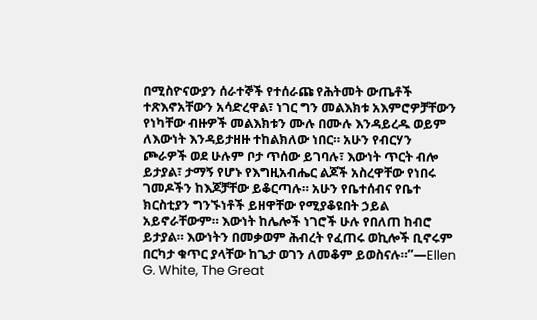በሚስዮናውያን ሰራተኞች የተሰራጩ የሕትመት ውጤቶች ተጽእኖአቸውን አሳድረዋል፣ ነገር ግን መልእክቱ አእምሮዎቻቸውን የነካቸው ብዙዎች መልእክቱን ሙሉ በሙሉ እንዳይረዱ ወይም ለእውነት እንዳይታዘዙ ተከልክለው ነበር። አሁን የብርሃን ጮራዎች ወደ ሁሉም ቦታ ጥሰው ይገባሉ፣ እውነት ጥርት ብሎ ይታያል፣ ታማኝ የሆኑ የእግዚአብሔር ልጆች አስረዋቸው የነበሩ ገመዶችን ከእጆቻቸው ይቆርጣሉ። አሁን የቤተሰብና የቤተ ክርስቲያን ግንኙነቶች ይዘዋቸው የሚያቆዩበት ኃይል አይኖራቸውም። እውነት ከሌሎች ነገሮች ሁሉ የበለጠ ከብሮ ይታያል። እውነትን በመቃወም ሕብረት የፈጠሩ ወኪሎች ቢኖሩም በርካታ ቁጥር ያላቸው ከጌታ ወገን ለመቆም ይወስናሉ።”—Ellen G. White, The Great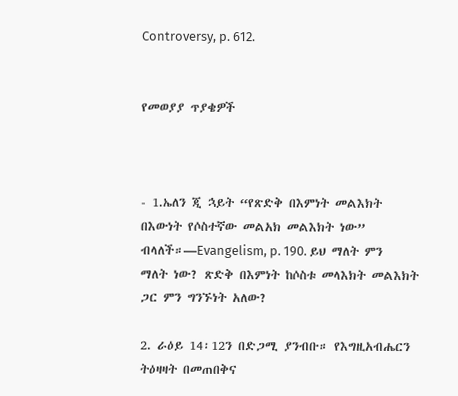Controversy, p. 612.


የመወያያ ጥያቄዎች



- 1.ኤለን ጂ ኋይት “የጽድቅ በእምነት መልእክት በእውነት የሶስተኛው መልአክ መልእክት ነው” ብላለች።—Evangelism, p. 190. ይህ ማለት ምን ማለት ነው? ጽድቅ በእምነት ከሶስቱ መላእክት መልእክት ጋር ምን ግንኙነት አለው?

2. ራዕይ 14፡12ን በድጋሚ ያንብቡ። የእግዚአብሔርን ትዕዛዛት በመጠበቅና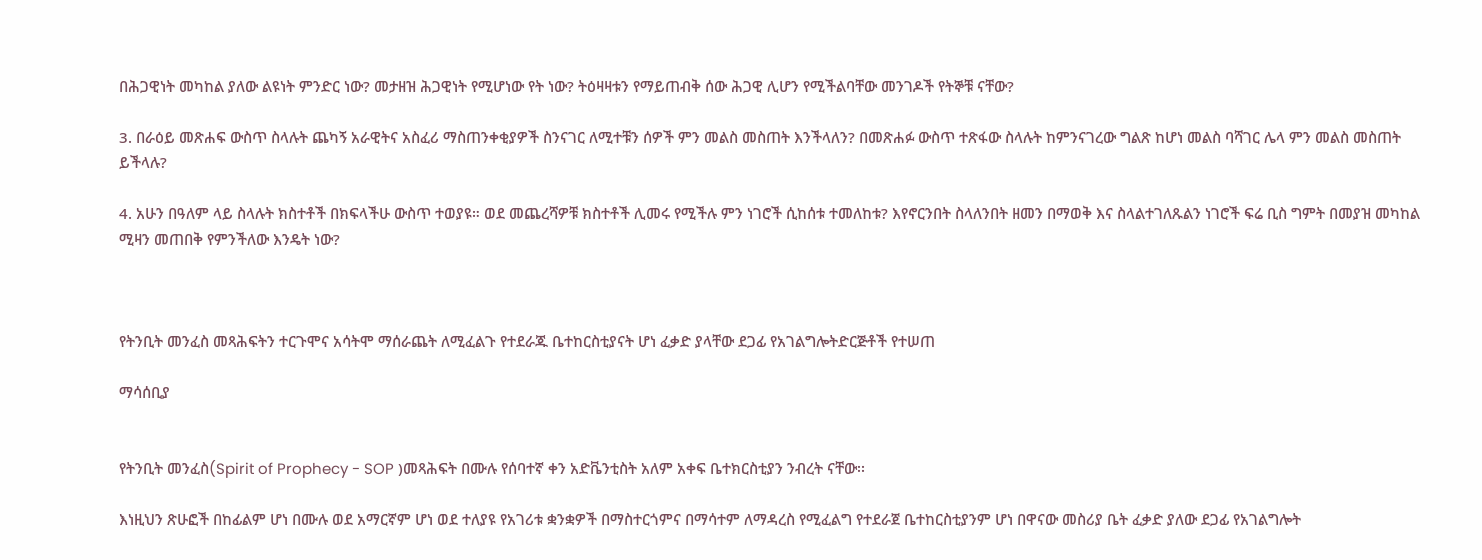በሕጋዊነት መካከል ያለው ልዩነት ምንድር ነው? መታዘዝ ሕጋዊነት የሚሆነው የት ነው? ትዕዛዛቱን የማይጠብቅ ሰው ሕጋዊ ሊሆን የሚችልባቸው መንገዶች የትኞቹ ናቸው?

3. በራዕይ መጽሐፍ ውስጥ ስላሉት ጨካኝ አራዊትና አስፈሪ ማስጠንቀቂያዎች ስንናገር ለሚተቹን ሰዎች ምን መልስ መስጠት እንችላለን? በመጽሐፉ ውስጥ ተጽፋው ስላሉት ከምንናገረው ግልጽ ከሆነ መልስ ባሻገር ሌላ ምን መልስ መስጠት ይችላሉ?

4. አሁን በዓለም ላይ ስላሉት ክስተቶች በክፍላችሁ ውስጥ ተወያዩ። ወደ መጨረሻዎቹ ክስተቶች ሊመሩ የሚችሉ ምን ነገሮች ሲከሰቱ ተመለከቱ? እየኖርንበት ስላለንበት ዘመን በማወቅ እና ስላልተገለጹልን ነገሮች ፍሬ ቢስ ግምት በመያዝ መካከል ሚዛን መጠበቅ የምንችለው እንዴት ነው?



የትንቢት መንፈስ መጻሕፍትን ተርጉሞና አሳትሞ ማሰራጨት ለሚፈልጉ የተደራጁ ቤተከርስቲያናት ሆነ ፈቃድ ያላቸው ደጋፊ የአገልግሎትድርጅቶች የተሠጠ

ማሳሰቢያ


የትንቢት መንፈስ(Spirit of Prophecy - SOP )መጻሕፍት በሙሉ የሰባተኛ ቀን አድቬንቲስት አለም አቀፍ ቤተክርስቲያን ንብረት ናቸው፡፡

እነዚህን ጽሁፎች በከፊልም ሆነ በሙሉ ወደ አማርኛም ሆነ ወደ ተለያዩ የአገሪቱ ቋንቋዎች በማስተርጎምና በማሳተም ለማዳረስ የሚፈልግ የተደራጀ ቤተከርስቲያንም ሆነ በዋናው መስሪያ ቤት ፈቃድ ያለው ደጋፊ የአገልግሎት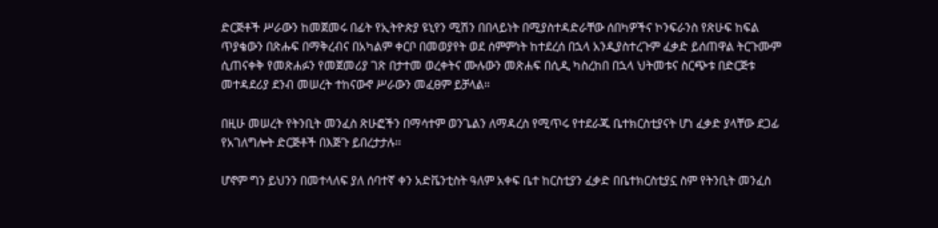ድርጅቶች ሥራውን ከመጀመሩ በፊት የኢትዮጵያ ዩኒየን ሚሽን በበላይነት በሚያስተዳድራቸው ሰበካዎችና ኮንፍራንስ የጽሁፍ ከፍል ጥያቄውን በጽሑፍ በማቅረብና በአካልም ቀርቦ በመወያየት ወደ ሰምምነት ከተደረሰ በኋላ አንዲያስተረጉም ፈቃድ ይሰጠዋል ትርጉሙም ሲጠናቀቅ የመጽሐፉን የመጀመሪያ ገጽ በታተመ ወረቀትና ሙሉውን መጽሐፍ በሲዲ ካስረከበ በኋላ ህትመቱና ስርጭቱ በድርጅቱ መተዳደሪያ ደንብ መሠረት ተከናውኖ ሥራውን መፈፀም ይቻላል።

በዚሁ መሠረት የትንቢት መንፈስ ጽሁፎችን በማሳተም ወንጌልን ለማዳረስ የሚጥሩ የተደራጁ ቤተክርስቲያናት ሆነ ፈቃድ ያላቸው ደጋፊ የአገለግሎት ድርጅቶች በእጅጉ ይበረታታሉ፡፡

ሆኖም ግን ይህንን በመተላለፍ ያለ ሰባተኛ ቀን አድቬንቲስት ዓለም አቀፍ ቤተ ከርስቲያን ፈቃድ በቤተክርስቲያኗ ስም የትንቢት መንፈስ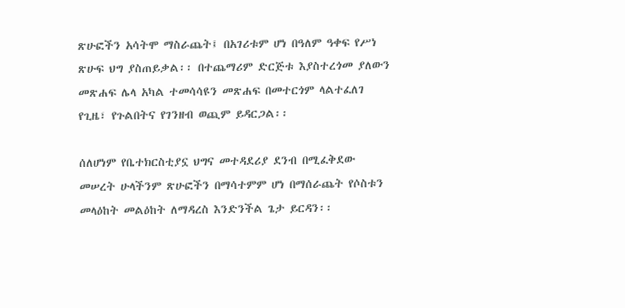ጽሁፎችን አሳትሞ ማስራጨት፤ በአገሪቱም ሆነ በዓለም ዓቀፍ የሥነ ጽሁፍ ህግ ያስጠይቃል፡፡ በተጨማሪም ድርጅቱ እያስተረጎመ ያለውን መጽሐፍ ሌላ አካል ተመሳሳዩን መጽሐፍ በመተርጎም ላልተፈለገ የጊዜ፣ የጉልበትና የገንዘብ ወጪም ይዳርጋል፡፡

ሰለሆነም የቤተክርስቲያኗ ህግና መተዳደሪያ ደንብ በሚፈቅደው መሠረት ሁላችንም ጽሁፎችን በማሳተምም ሆነ በማሰራጨት የሶስቱን መላዕከት መልዕከት ለማዳረስ እንድንችል ጌታ ይርዳን፡፡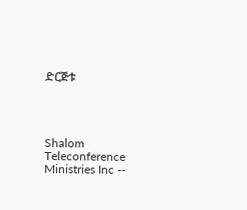ድርጅቱ




Shalom Teleconference Ministries Inc --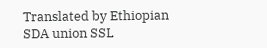Translated by Ethiopian SDA union SSL